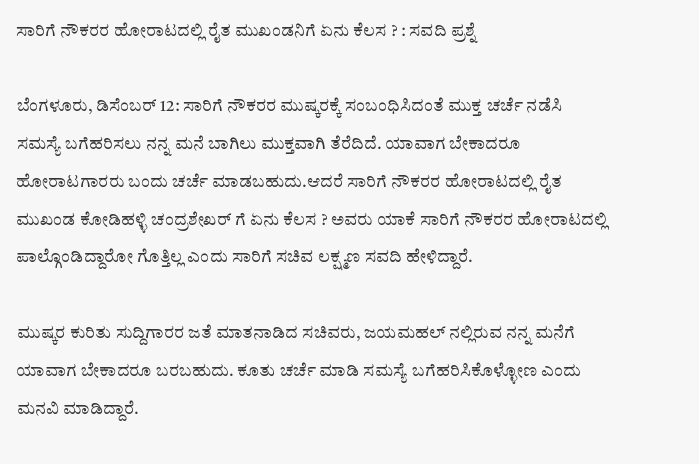ಸಾರಿಗೆ ನೌಕರರ ಹೋರಾಟದಲ್ಲಿ ರೈತ ಮುಖಂಡನಿಗೆ ಏನು ಕೆಲಸ ? : ಸವದಿ ಪ್ರಶ್ನೆ

ಬೆಂಗಳೂರು, ಡಿಸೆಂಬರ್ 12: ಸಾರಿಗೆ ನೌಕರರ ಮುಷ್ಕರಕ್ಕೆ ಸಂಬಂಧಿಸಿದಂತೆ ಮುಕ್ತ ಚರ್ಚೆ ನಡೆಸಿ ಸಮಸ್ಯೆ ಬಗೆಹರಿಸಲು ನನ್ನ ಮನೆ ಬಾಗಿಲು ಮುಕ್ತವಾಗಿ ತೆರೆದಿದೆ. ಯಾವಾಗ ಬೇಕಾದರೂ ಹೋರಾಟಗಾರರು ಬಂದು ಚರ್ಚೆ ಮಾಡಬಹುದು.ಆದರೆ ಸಾರಿಗೆ ನೌಕರರ ಹೋರಾಟದಲ್ಲಿ ರೈತ ಮುಖಂಡ ಕೋಡಿಹಳ್ಳಿ ಚಂದ್ರಶೇಖರ್ ಗೆ ಏನು ಕೆಲಸ ? ಅವರು ಯಾಕೆ ಸಾರಿಗೆ ನೌಕರರ ಹೋರಾಟದಲ್ಲಿ ಪಾಲ್ಗೊಂಡಿದ್ದಾರೋ ಗೊತ್ತಿಲ್ಲ ಎಂದು ಸಾರಿಗೆ ಸಚಿವ ಲಕ್ಷ್ಮಣ ಸವದಿ ಹೇಳಿದ್ದಾರೆ.

ಮುಷ್ಕರ ಕುರಿತು ಸುದ್ದಿಗಾರರ ಜತೆ ಮಾತನಾಡಿದ ಸಚಿವರು, ಜಯಮಹಲ್ ನಲ್ಲಿರುವ ನನ್ನ ಮನೆಗೆ ಯಾವಾಗ ಬೇಕಾದರೂ ಬರಬಹುದು. ಕೂತು ಚರ್ಚೆ ಮಾಡಿ ಸಮಸ್ಯೆ ಬಗೆಹರಿಸಿಕೊಳ್ಳೋಣ ಎಂದು ಮನವಿ ಮಾಡಿದ್ದಾರೆ.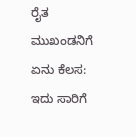ರೈತ ಮುಖಂಡನಿಗೆ ಏನು ಕೆಲಸ: ಇದು ಸಾರಿಗೆ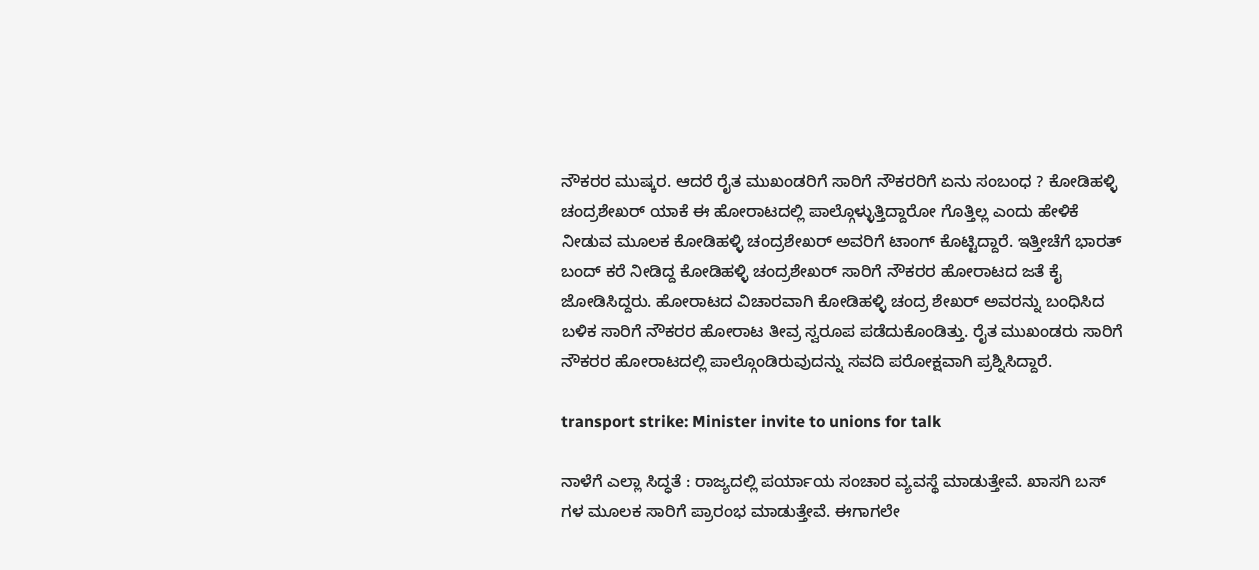ನೌಕರರ ಮುಷ್ಕರ. ಆದರೆ ರೈತ ಮುಖಂಡರಿಗೆ ಸಾರಿಗೆ ನೌಕರರಿಗೆ ಏನು ಸಂಬಂಧ ? ಕೋಡಿಹಳ್ಳಿ ಚಂದ್ರಶೇಖರ್ ಯಾಕೆ ಈ ಹೋರಾಟದಲ್ಲಿ ಪಾಲ್ಗೊಳ್ಳುತ್ತಿದ್ದಾರೋ ಗೊತ್ತಿಲ್ಲ ಎಂದು ಹೇಳಿಕೆ ನೀಡುವ ಮೂಲಕ ಕೋಡಿಹಳ್ಳಿ ಚಂದ್ರಶೇಖರ್ ಅವರಿಗೆ ಟಾಂಗ್ ಕೊಟ್ಟಿದ್ದಾರೆ. ಇತ್ತೀಚೆಗೆ ಭಾರತ್ ಬಂದ್ ಕರೆ ನೀಡಿದ್ದ ಕೋಡಿಹಳ್ಳಿ ಚಂದ್ರಶೇಖರ್ ಸಾರಿಗೆ ನೌಕರರ ಹೋರಾಟದ ಜತೆ ಕೈ ಜೋಡಿಸಿದ್ದರು. ಹೋರಾಟದ ವಿಚಾರವಾಗಿ ಕೋಡಿಹಳ್ಳಿ ಚಂದ್ರ ಶೇಖರ್ ಅವರನ್ನು ಬಂಧಿಸಿದ ಬಳಿಕ ಸಾರಿಗೆ ನೌಕರರ ಹೋರಾಟ ತೀವ್ರ ಸ್ವರೂಪ ಪಡೆದುಕೊಂಡಿತ್ತು. ರೈತ ಮುಖಂಡರು ಸಾರಿಗೆ ನೌಕರರ ಹೋರಾಟದಲ್ಲಿ ಪಾಲ್ಗೊಂಡಿರುವುದನ್ನು ಸವದಿ ಪರೋಕ್ಷವಾಗಿ ಪ್ರಶ್ನಿಸಿದ್ದಾರೆ.

transport strike: Minister invite to unions for talk

ನಾಳೆಗೆ ಎಲ್ಲಾ ಸಿದ್ಧತೆ : ರಾಜ್ಯದಲ್ಲಿ ಪರ್ಯಾಯ ಸಂಚಾರ ವ್ಯವಸ್ಥೆ ಮಾಡುತ್ತೇವೆ. ಖಾಸಗಿ ಬಸ್ ಗಳ ಮೂಲಕ ಸಾರಿಗೆ ಪ್ರಾರಂಭ ಮಾಡುತ್ತೇವೆ. ಈಗಾಗಲೇ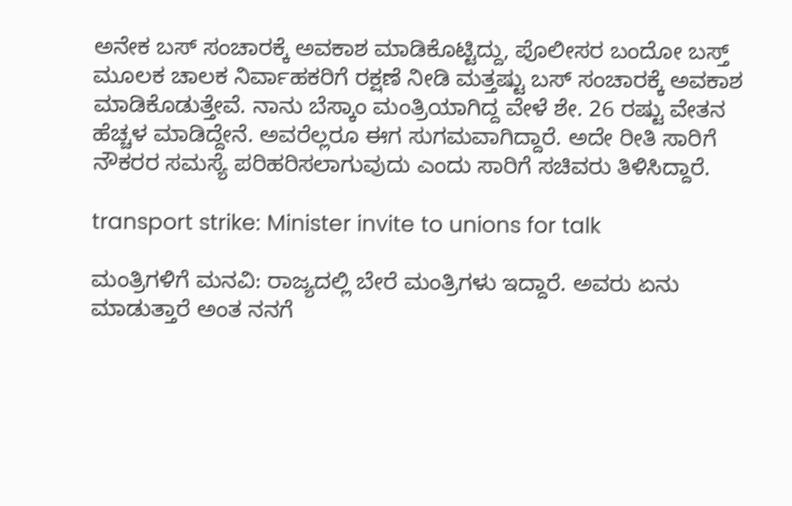ಅನೇಕ ಬಸ್ ಸಂಚಾರಕ್ಕೆ ಅವಕಾಶ ಮಾಡಿಕೊಟ್ಟಿದ್ದು, ಪೊಲೀಸರ ಬಂದೋ ಬಸ್ತ್ ಮೂಲಕ ಚಾಲಕ ನಿರ್ವಾಹಕರಿಗೆ ರಕ್ಷಣೆ ನೀಡಿ ಮತ್ತಷ್ಟು ಬಸ್ ಸಂಚಾರಕ್ಕೆ ಅವಕಾಶ ಮಾಡಿಕೊಡುತ್ತೇವೆ. ನಾನು ಬೆಸ್ಕಾಂ ಮಂತ್ರಿಯಾಗಿದ್ದ ವೇಳೆ ಶೇ. 26 ರಷ್ಟು ವೇತನ ಹೆಚ್ಚಳ ಮಾಡಿದ್ದೇನೆ. ಅವರೆಲ್ಲರೂ ಈಗ ಸುಗಮವಾಗಿದ್ದಾರೆ. ಅದೇ ರೀತಿ ಸಾರಿಗೆ ನೌಕರರ ಸಮಸ್ಯೆ ಪರಿಹರಿಸಲಾಗುವುದು ಎಂದು ಸಾರಿಗೆ ಸಚಿವರು ತಿಳಿಸಿದ್ದಾರೆ.

transport strike: Minister invite to unions for talk

ಮಂತ್ರಿಗಳಿಗೆ ಮನವಿ: ರಾಜ್ಯದಲ್ಲಿ ಬೇರೆ ಮಂತ್ರಿಗಳು ಇದ್ದಾರೆ. ಅವರು ಏನು ಮಾಡುತ್ತಾರೆ ಅಂತ ನನಗೆ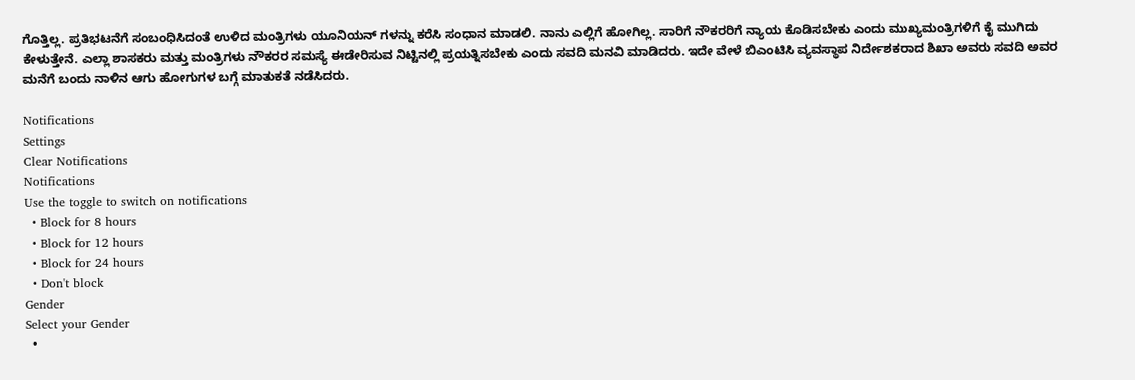ಗೊತ್ತಿಲ್ಲ. ಪ್ರತಿಭಟನೆಗೆ ಸಂಬಂಧಿಸಿದಂತೆ ಉಳಿದ ಮಂತ್ರಿಗಳು ಯೂನಿಯನ್ ಗಳನ್ನು ಕರೆಸಿ ಸಂಧಾನ ಮಾಡಲಿ. ನಾನು ಎಲ್ಲಿಗೆ ಹೋಗಿಲ್ಲ. ಸಾರಿಗೆ ನೌಕರರಿಗೆ ನ್ಯಾಯ ಕೊಡಿಸಬೇಕು ಎಂದು ಮುಖ್ಯಮಂತ್ರಿಗಳಿಗೆ ಕೈ ಮುಗಿದು ಕೇಳುತ್ತೇನೆ. ಎಲ್ಲಾ ಶಾಸಕರು ಮತ್ತು ಮಂತ್ರಿಗಳು ನೌಕರರ ಸಮಸ್ಯೆ ಈಡೇರಿಸುವ ನಿಟ್ಟಿನಲ್ಲಿ ಪ್ರಯತ್ನಿಸಬೇಕು ಎಂದು ಸವದಿ ಮನವಿ ಮಾಡಿದರು. ಇದೇ ವೇಳೆ ಬಿಎಂಟಿಸಿ ವ್ಯವಸ್ಥಾಪ ನಿರ್ದೇಶಕರಾದ ಶಿಖಾ ಅವರು ಸವದಿ ಅವರ ಮನೆಗೆ ಬಂದು ನಾಳಿನ ಆಗು ಹೋಗುಗಳ ಬಗ್ಗೆ ಮಾತುಕತೆ ನಡೆಸಿದರು.

Notifications
Settings
Clear Notifications
Notifications
Use the toggle to switch on notifications
  • Block for 8 hours
  • Block for 12 hours
  • Block for 24 hours
  • Don't block
Gender
Select your Gender
  •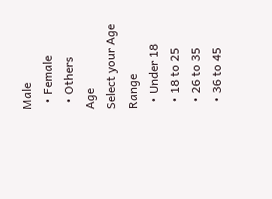Male
  • Female
  • Others
Age
Select your Age Range
  • Under 18
  • 18 to 25
  • 26 to 35
  • 36 to 45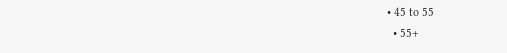• 45 to 55
  • 55+